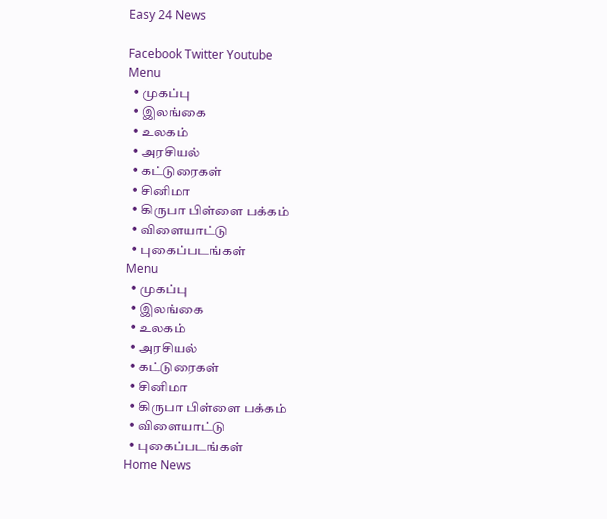Easy 24 News

Facebook Twitter Youtube
Menu
  • முகப்பு
  • இலங்கை
  • உலகம்
  • அரசியல்
  • கட்டுரைகள்
  • சினிமா
  • கிருபா பிள்ளை பக்கம்
  • விளையாட்டு
  • புகைப்படங்கள்
Menu
  • முகப்பு
  • இலங்கை
  • உலகம்
  • அரசியல்
  • கட்டுரைகள்
  • சினிமா
  • கிருபா பிள்ளை பக்கம்
  • விளையாட்டு
  • புகைப்படங்கள்
Home News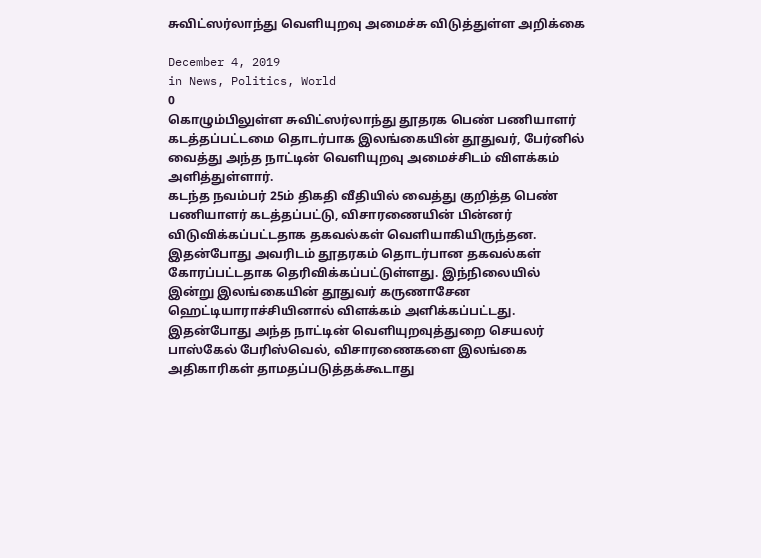சுவிட்ஸர்லாந்து வெளியுறவு அமைச்சு விடுத்துள்ள அறிக்கை

December 4, 2019
in News, Politics, World
0
கொழும்பிலுள்ள சுவிட்ஸர்லாந்து தூதரக பெண் பணியாளர் கடத்தப்பட்டமை தொடர்பாக இலங்கையின் தூதுவர், பேர்னில் வைத்து அந்த நாட்டின் வெளியுறவு அமைச்சிடம் விளக்கம் அளித்துள்ளார்.
கடந்த நவம்பர் 25ம் திகதி வீதியில் வைத்து குறித்த பெண் பணியாளர் கடத்தப்பட்டு, விசாரணையின் பின்னர் விடுவிக்கப்பட்டதாக தகவல்கள் வெளியாகியிருந்தன.
இதன்போது அவரிடம் தூதரகம் தொடர்பான தகவல்கள் கோரப்பட்டதாக தெரிவிக்கப்பட்டுள்ளது. இந்நிலையில் இன்று இலங்கையின் தூதுவர் கருணாசேன ஹெட்டியாராச்சியினால் விளக்கம் அளிக்கப்பட்டது.
இதன்போது அந்த நாட்டின் வெளியுறவுத்துறை செயலர் பாஸ்கேல் பேரிஸ்வெல், விசாரணைகளை இலங்கை அதிகாரிகள் தாமதப்படுத்தக்கூடாது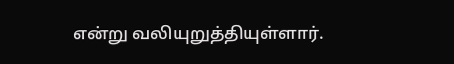என்று வலியுறுத்தியுள்ளார்.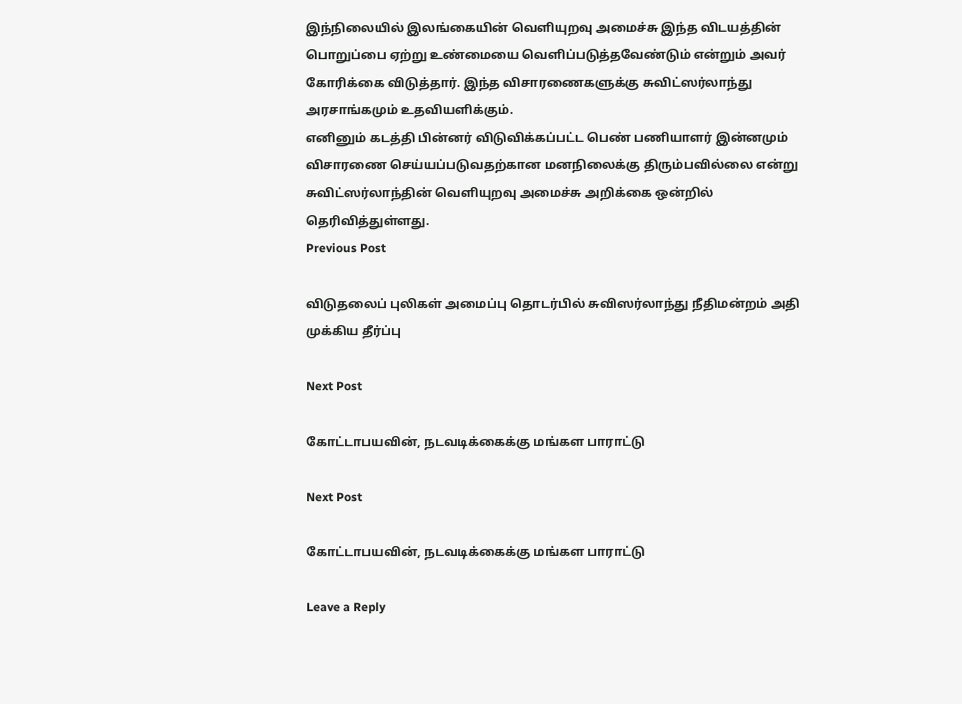இந்நிலையில் இலங்கையின் வெளியுறவு அமைச்சு இந்த விடயத்தின் பொறுப்பை ஏற்று உண்மையை வெளிப்படுத்தவேண்டும் என்றும் அவர் கோரிக்கை விடுத்தார். இந்த விசாரணைகளுக்கு சுவிட்ஸர்லாந்து அரசாங்கமும் உதவியளிக்கும்.
எனினும் கடத்தி பின்னர் விடுவிக்கப்பட்ட பெண் பணியாளர் இன்னமும் விசாரணை செய்யப்படுவதற்கான மனநிலைக்கு திரும்பவில்லை என்று சுவிட்ஸர்லாந்தின் வெளியுறவு அமைச்சு அறிக்கை ஒன்றில் தெரிவித்துள்ளது.
Previous Post

விடுதலைப் புலிகள் அமைப்பு தொடர்பில் சுவிஸர்லாந்து நீதிமன்றம் அதி முக்கிய தீர்ப்பு

Next Post

கோட்டாபயவின், நடவடிக்கைக்கு மங்கள பாராட்டு

Next Post

கோட்டாபயவின், நடவடிக்கைக்கு மங்கள பாராட்டு

Leave a Reply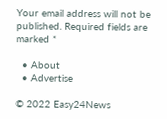Your email address will not be published. Required fields are marked *

  • About
  • Advertise

© 2022 Easy24News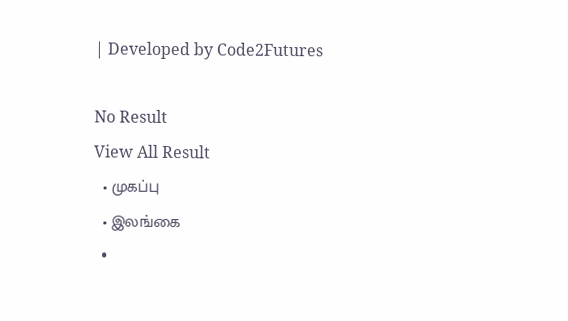| Developed by Code2Futures

No Result
View All Result
  • முகப்பு
  • இலங்கை
  •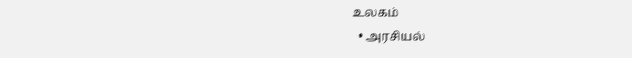உலகம்
  • அரசியல்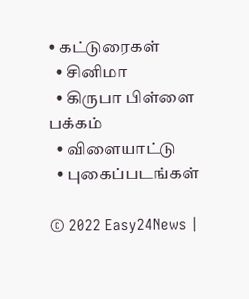• கட்டுரைகள்
  • சினிமா
  • கிருபா பிள்ளை பக்கம்
  • விளையாட்டு
  • புகைப்படங்கள்

© 2022 Easy24News |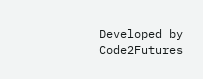Developed by Code2Futures